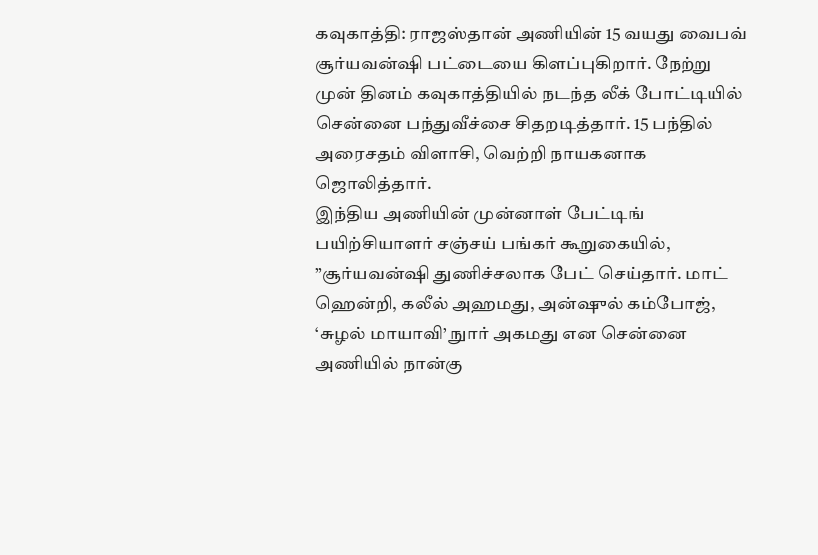கவுகாத்தி: ராஜஸ்தான் அணியின் 15 வயது வைபவ் சூர்யவன்ஷி பட்டையை கிளப்புகிறார். நேற்று முன் தினம் கவுகாத்தியில் நடந்த லீக் போட்டியில் சென்னை பந்துவீச்சை சிதறடித்தார். 15 பந்தில் அரைசதம் விளாசி, வெற்றி நாயகனாக ஜொலித்தார்.
இந்திய அணியின் முன்னாள் பேட்டிங் பயிற்சியாளர் சஞ்சய் பங்கர் கூறுகையில், ”சூர்யவன்ஷி துணிச்சலாக பேட் செய்தார். மாட் ஹென்றி, கலீல் அஹமது, அன்ஷுல் கம்போஜ், ‘சுழல் மாயாவி’ நுார் அகமது என சென்னை அணியில் நான்கு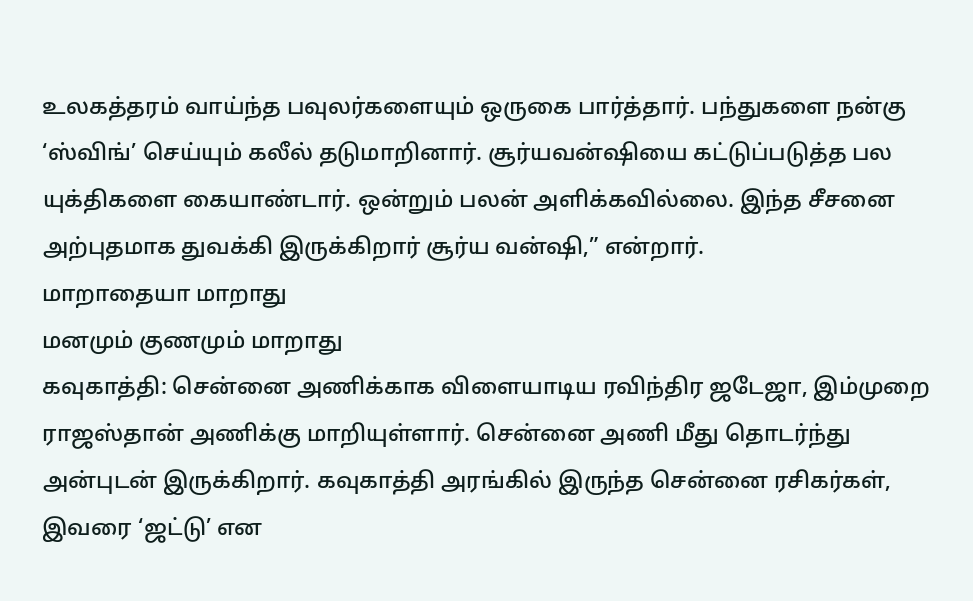உலகத்தரம் வாய்ந்த பவுலர்களையும் ஒருகை பார்த்தார். பந்துகளை நன்கு ‘ஸ்விங்’ செய்யும் கலீல் தடுமாறினார். சூர்யவன்ஷியை கட்டுப்படுத்த பல யுக்திகளை கையாண்டார். ஒன்றும் பலன் அளிக்கவில்லை. இந்த சீசனை அற்புதமாக துவக்கி இருக்கிறார் சூர்ய வன்ஷி,” என்றார்.
மாறாதையா மாறாது
மனமும் குணமும் மாறாது
கவுகாத்தி: சென்னை அணிக்காக விளையாடிய ரவிந்திர ஜடேஜா, இம்முறை ராஜஸ்தான் அணிக்கு மாறியுள்ளார். சென்னை அணி மீது தொடர்ந்து அன்புடன் இருக்கிறார். கவுகாத்தி அரங்கில் இருந்த சென்னை ரசிகர்கள், இவரை ‘ஜட்டு’ என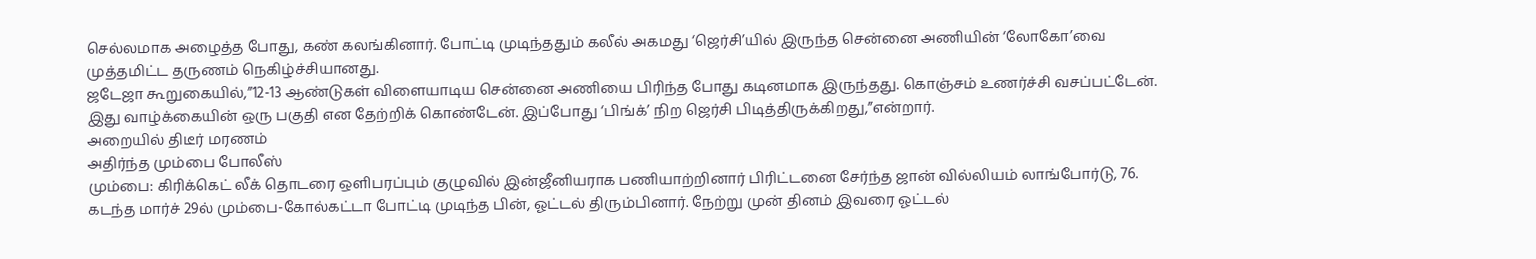செல்லமாக அழைத்த போது, கண் கலங்கினார். போட்டி முடிந்ததும் கலீல் அகமது ‘ஜெர்சி’யில் இருந்த சென்னை அணியின் ‘லோகோ’வை முத்தமிட்ட தருணம் நெகிழ்ச்சியானது.
ஜடேஜா கூறுகையில்,”12-13 ஆண்டுகள் விளையாடிய சென்னை அணியை பிரிந்த போது கடினமாக இருந்தது. கொஞ்சம் உணர்ச்சி வசப்பட்டேன். இது வாழ்க்கையின் ஒரு பகுதி என தேற்றிக் கொண்டேன். இப்போது ‘பிங்க்’ நிற ஜெர்சி பிடித்திருக்கிறது,”என்றார்.
அறையில் திடீர் மரணம்
அதிர்ந்த மும்பை போலீஸ்
மும்பை: கிரிக்கெட் லீக் தொடரை ஒளிபரப்பும் குழுவில் இன்ஜீனியராக பணியாற்றினார் பிரிட்டனை சேர்ந்த ஜான் வில்லியம் லாங்போர்டு, 76. கடந்த மார்ச் 29ல் மும்பை-கோல்கட்டா போட்டி முடிந்த பின், ஓட்டல் திரும்பினார். நேற்று முன் தினம் இவரை ஓட்டல்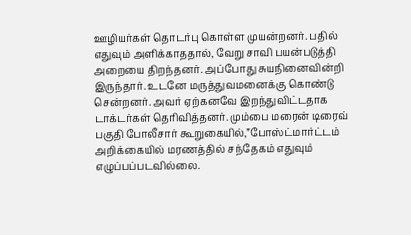ஊழியர்கள் தொடர்பு கொள்ள முயன்றனர். பதில் எதுவும் அளிக்காததால், வேறு சாவி பயன்படுத்தி அறையை திறந்தனர். அப்போது சுயநினைவின்றி இருந்தார். உடனே மருத்துவமனைக்கு கொண்டு சென்றனர். அவர் ஏற்கனவே இறந்துவிட்டதாக டாக்டர்கள் தெரிவித்தனர். மும்பை மரைன் டிரைவ் பகுதி போலீசார் கூறுகையில்,”போஸ்ட்மார்ட்டம் அறிக்கையில் மரணத்தில் சந்தேகம் எதுவும் எழுப்பப்படவில்லை.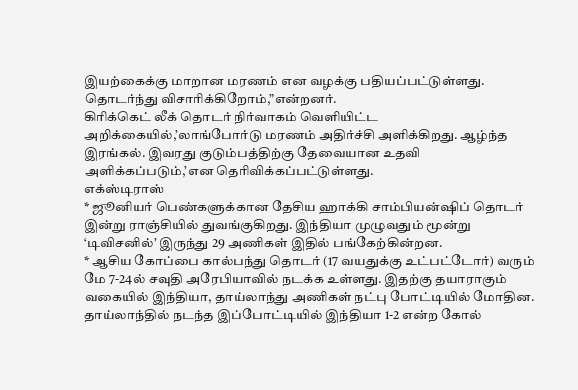இயற்கைக்கு மாறான மரணம் என வழக்கு பதியப்பட்டுள்ளது. தொடர்ந்து விசாரிக்கிறோம்,”என்றனர்.
கிரிக்கெட் லீக் தொடர் நிர்வாகம் வெளியிட்ட அறிக்கையில்,’லாங்போர்டு மரணம் அதிர்ச்சி அளிக்கிறது. ஆழ்ந்த இரங்கல். இவரது குடும்பத்திற்கு தேவையான உதவி அளிக்கப்படும்,’என தெரிவிக்கப்பட்டுள்ளது.
எக்ஸ்டிராஸ்
* ஜூனியர் பெண்களுக்கான தேசிய ஹாக்கி சாம்பியன்ஷிப் தொடர் இன்று ராஞ்சியில் துவங்குகிறது. இந்தியா முழுவதும் மூன்று ‘டிவிசனில்’ இருந்து 29 அணிகள் இதில் பங்கேற்கின்றன.
* ஆசிய கோப்பை கால்பந்து தொடர் (17 வயதுக்கு உட்பட்டோர்) வரும் மே 7-24ல் சவுதி அரேபியாவில் நடக்க உள்ளது. இதற்கு தயாராகும் வகையில் இந்தியா, தாய்லாந்து அணிகள் நட்பு போட்டியில் மோதின. தாய்லாந்தில் நடந்த இப்போட்டியில் இந்தியா 1-2 என்ற கோல்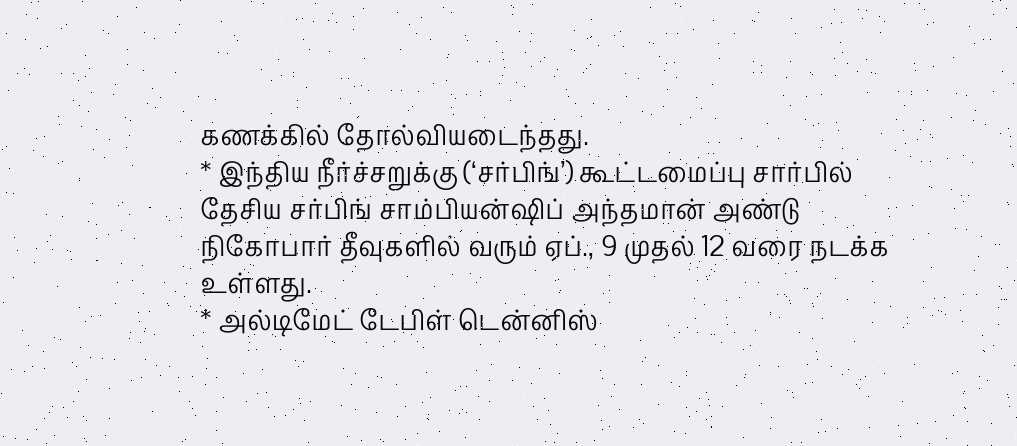கணக்கில் தோல்வியடைந்தது.
* இந்திய நீர்ச்சறுக்கு (‘சர்பிங்’) கூட்டமைப்பு சார்பில் தேசிய சர்பிங் சாம்பியன்ஷிப் அந்தமான் அண்டு நிகோபார் தீவுகளில் வரும் ஏப்., 9 முதல் 12 வரை நடக்க உள்ளது.
* அல்டிமேட் டேபிள் டென்னிஸ்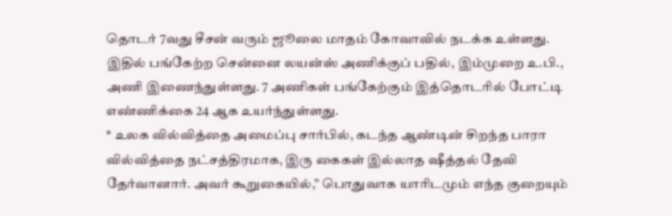தொடர் 7வது சீசன் வரும் ஜூலை மாதம் கோவாவில் நடக்க உள்ளது. இதில் பங்கேற்ற சென்னை லயன்ஸ் அணிக்குப் பதில், இம்முறை உ.பி., அணி இணைந்துள்ளது. 7 அணிகள் பங்கேற்கும் இத்தொடரில் போட்டி எண்ணிக்கை 24 ஆக உயர்ந்துள்ளது.
* உலக வில்வித்தை அமைப்பு சார்பில், கடந்த ஆண்டின் சிறந்த பாரா வில்வித்தை நட்சத்திரமாக, இரு கைகள் இல்லாத ஷீத்தல் தேவி தேர்வானார். அவர் கூறுகையில்,” பொதுவாக யாரிடமும் எந்த குறையும்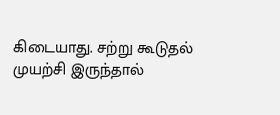கிடையாது. சற்று கூடுதல் முயற்சி இருந்தால்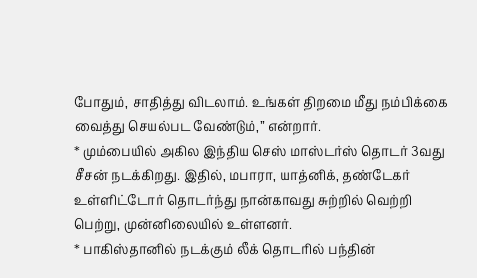போதும், சாதித்து விடலாம். உங்கள் திறமை மீது நம்பிக்கை வைத்து செயல்பட வேண்டும்,” என்றார்.
* மும்பையில் அகில இந்திய செஸ் மாஸ்டர்ஸ் தொடர் 3வது சீசன் நடக்கிறது. இதில், மபாரா, யாத்னிக், தண்டேகர் உள்ளிட்டோர் தொடர்ந்து நான்காவது சுற்றில் வெற்றி பெற்று, முன்னிலையில் உள்ளனர்.
* பாகிஸ்தானில் நடக்கும் லீக் தொடரில் பந்தின்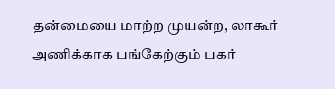தன்மையை மாற்ற முயன்ற, லாகூர் அணிக்காக பங்கேற்கும் பகர்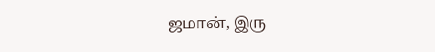ஜமான், இரு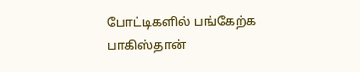போட்டிகளில் பங்கேற்க பாகிஸ்தான்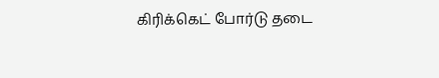கிரிக்கெட் போர்டு தடை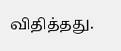விதித்தது.